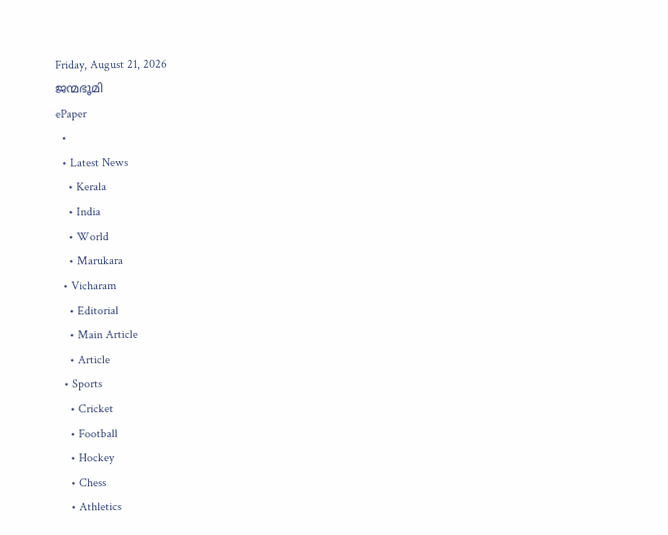Friday, August 21, 2026
ജന്മഭൂമി
ePaper
  •
  • Latest News
    • Kerala
    • India
    • World
    • Marukara
  • Vicharam
    • Editorial
    • Main Article
    • Article
  • Sports
    • Cricket
    • Football
    • Hockey
    • Chess
    • Athletics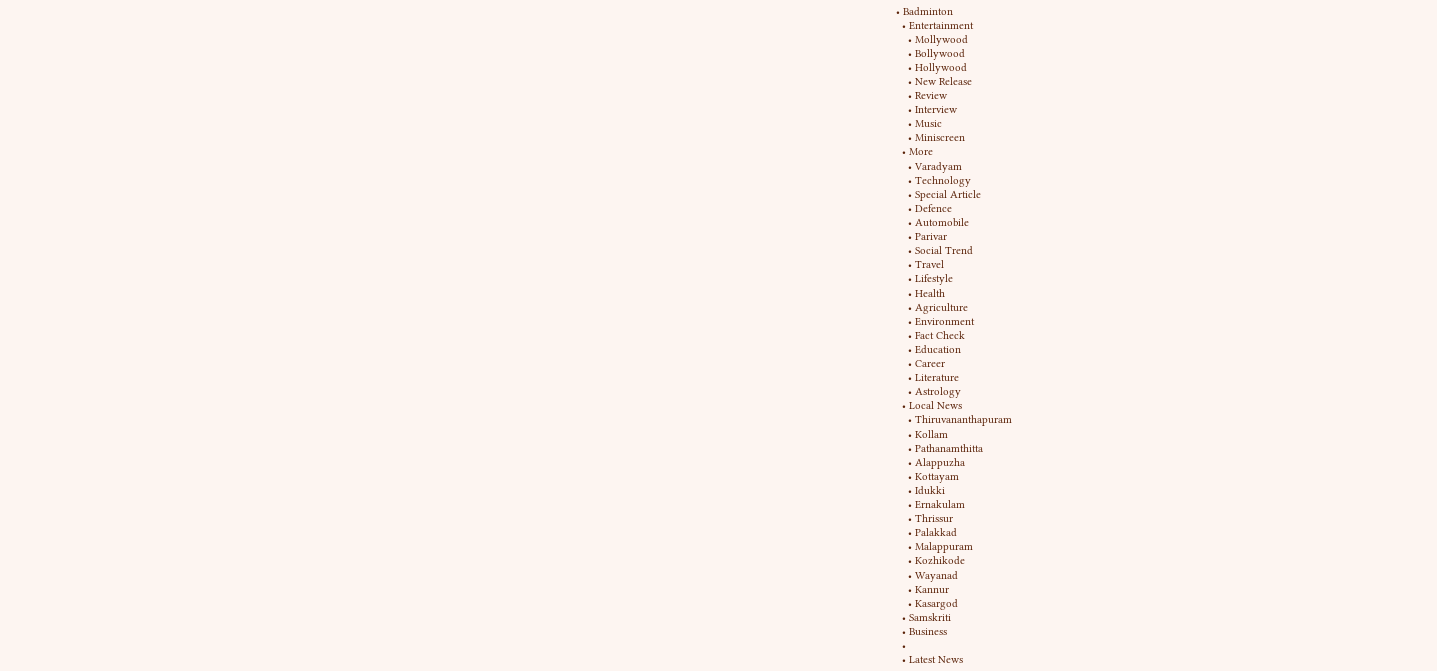• Badminton
  • Entertainment
    • Mollywood
    • Bollywood
    • Hollywood
    • New Release
    • Review
    • Interview
    • Music
    • Miniscreen
  • More
    • Varadyam
    • Technology
    • Special Article
    • Defence
    • Automobile
    • Parivar
    • Social Trend
    • Travel
    • Lifestyle
    • Health
    • Agriculture
    • Environment
    • Fact Check
    • Education
    • Career
    • Literature
    • Astrology
  • Local News
    • Thiruvananthapuram
    • Kollam
    • Pathanamthitta
    • Alappuzha
    • Kottayam
    • Idukki
    • Ernakulam
    • Thrissur
    • Palakkad
    • Malappuram
    • Kozhikode
    • Wayanad
    • Kannur
    • Kasargod
  • Samskriti
  • Business
  •
  • Latest News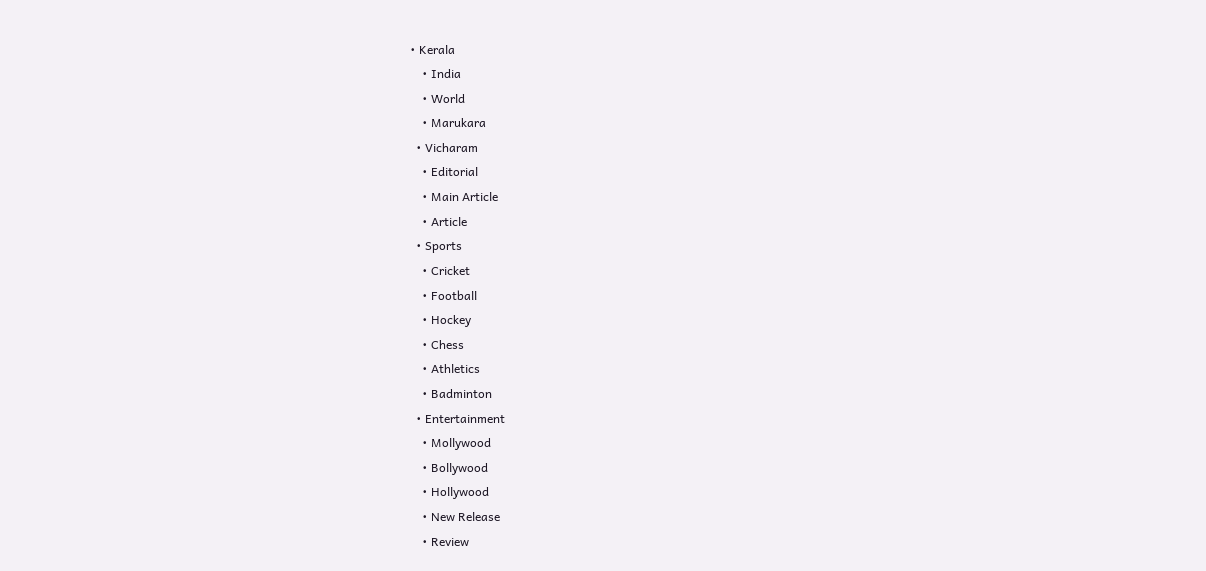• Kerala
    • India
    • World
    • Marukara
  • Vicharam
    • Editorial
    • Main Article
    • Article
  • Sports
    • Cricket
    • Football
    • Hockey
    • Chess
    • Athletics
    • Badminton
  • Entertainment
    • Mollywood
    • Bollywood
    • Hollywood
    • New Release
    • Review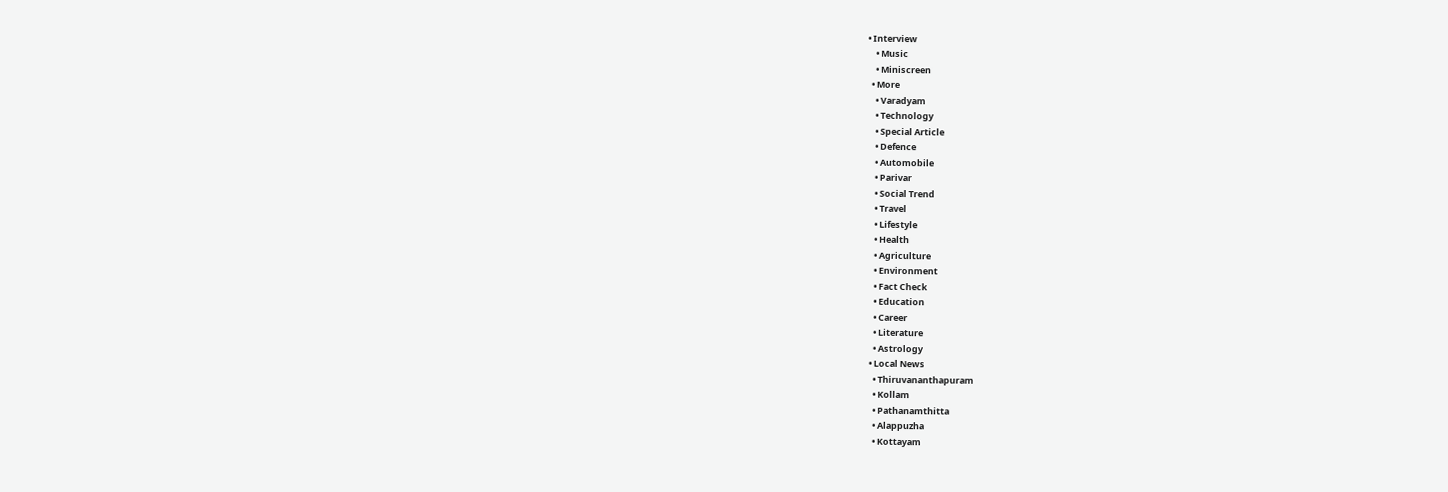• Interview
    • Music
    • Miniscreen
  • More
    • Varadyam
    • Technology
    • Special Article
    • Defence
    • Automobile
    • Parivar
    • Social Trend
    • Travel
    • Lifestyle
    • Health
    • Agriculture
    • Environment
    • Fact Check
    • Education
    • Career
    • Literature
    • Astrology
  • Local News
    • Thiruvananthapuram
    • Kollam
    • Pathanamthitta
    • Alappuzha
    • Kottayam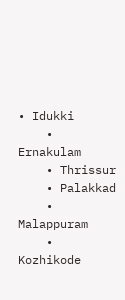• Idukki
    • Ernakulam
    • Thrissur
    • Palakkad
    • Malappuram
    • Kozhikode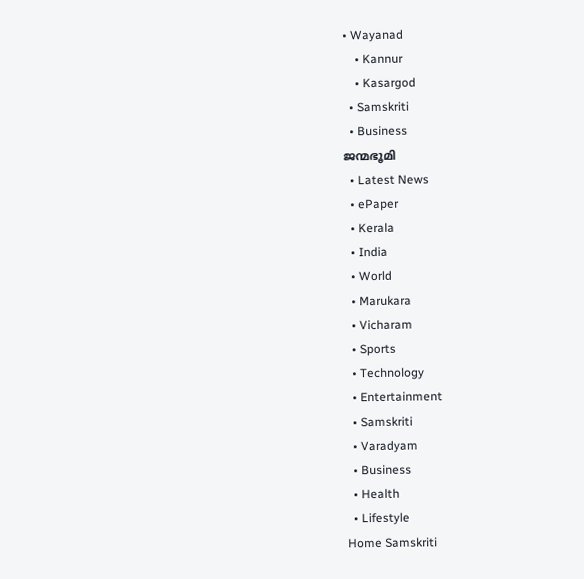• Wayanad
    • Kannur
    • Kasargod
  • Samskriti
  • Business
ജന്മഭൂമി
  • Latest News
  • ePaper
  • Kerala
  • India
  • World
  • Marukara
  • Vicharam
  • Sports
  • Technology
  • Entertainment
  • Samskriti
  • Varadyam
  • Business
  • Health
  • Lifestyle
Home Samskriti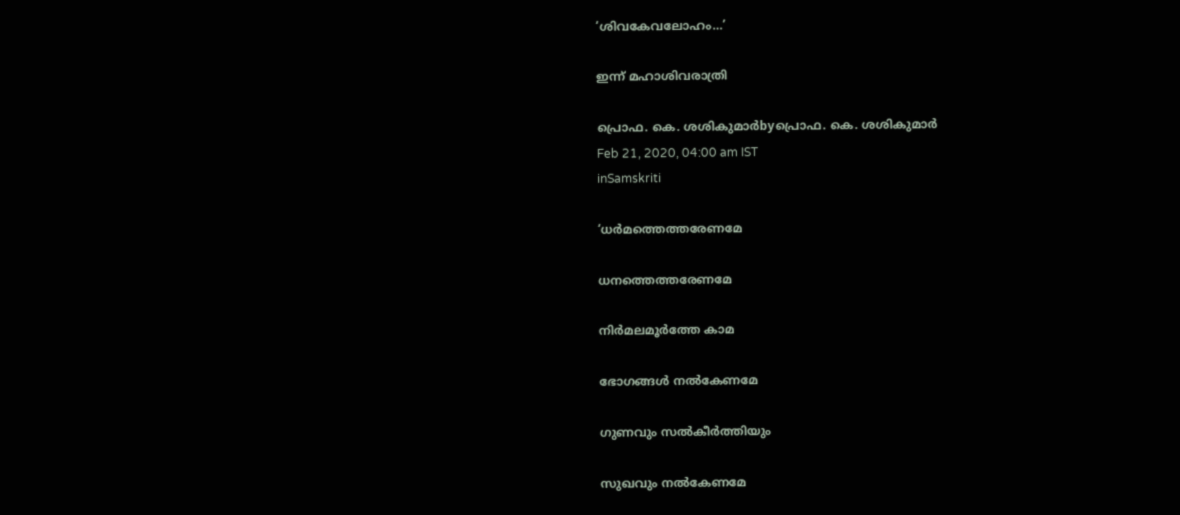‘ശിവകേവലോഹം…’

ഇന്ന് മഹാശിവരാത്രി

പ്രൊഫ. കെ. ശശികുമാര്‍byപ്രൊഫ. കെ. ശശികുമാര്‍
Feb 21, 2020, 04:00 am IST
inSamskriti

‘ധര്‍മത്തെത്തരേണമേ

ധനത്തെത്തരേണമേ

നിര്‍മലമൂര്‍ത്തേ കാമ

ഭോഗങ്ങള്‍ നല്‍കേണമേ

ഗുണവും സല്‍കീര്‍ത്തിയും

സുഖവും നല്‍കേണമേ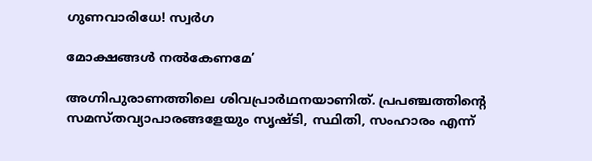ഗുണവാരിധേ! സ്വര്‍ഗ

മോക്ഷങ്ങള്‍ നല്‍കേണമേ’

അഗ്നിപുരാണത്തിലെ ശിവപ്രാര്‍ഥനയാണിത്. പ്രപഞ്ചത്തിന്റെ സമസ്തവ്യാപാരങ്ങളേയും സൃഷ്ടി, സ്ഥിതി, സംഹാരം എന്ന്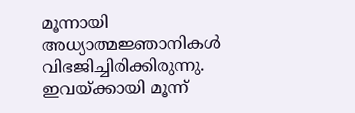മൂന്നായി അധ്യാത്മജ്ഞാനികള്‍ വിഭജിച്ചിരിക്കിരുന്നു. ഇവയ്‌ക്കായി മൂന്ന്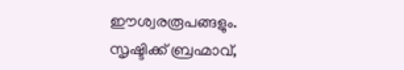ഈശ്വരരൂപങ്ങളും. സൃഷ്ടിക്ക് ബ്രഹ്മാവ്,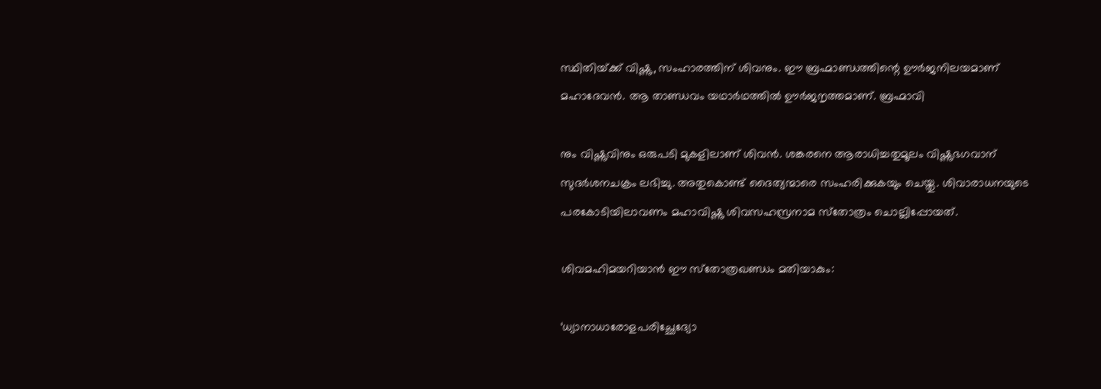സ്ഥിതിയ്‌ക്ക് വിഷ്ണു, സംഹാരത്തിന് ശിവനും. ഈ ബ്രഹ്മാണ്ഡത്തിന്റെ ഊര്‍ജനിലയമാണ് മഹാദേവന്‍. ആ താണ്ഡവം യഥാര്‍ഥത്തില്‍ ഊര്‍ജനൃത്തമാണ്. ബ്രഹ്മാവി

നും വിഷ്ണുവിനും ഒരുപടി മുകളിലാണ് ശിവന്‍. ശങ്കരനെ ആരാധിച്ചതുമൂലം വിഷ്ണുഭഗവാന് സുദര്‍ശനചക്രം ലഭിച്ചു. അതുകൊണ്ട് ദൈത്യന്മാരെ സംഹരിക്കുകയും ചെയ്തു. ശിവാരാധനയുടെ പരകോടിയിലാവണം മഹാവിഷ്ണു ശിവസഹസ്രനാമ സ്‌തോത്രം ചൊല്ലിപ്പോയത്.

ശിവമഹിമയറിയാന്‍ ഈ സ്‌തോത്രഖണ്ഡം മതിയാകും:

‘ധ്യാനാധാരോളപരിച്ഛേദ്യോ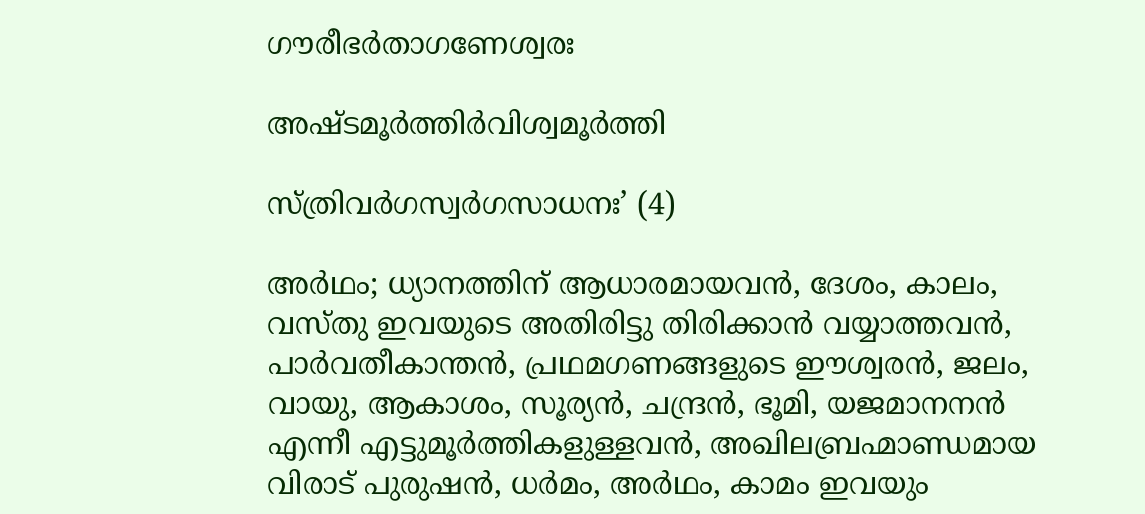ഗൗരീഭര്‍താഗണേശ്വരഃ

അഷ്ടമൂര്‍ത്തിര്‍വിശ്വമൂര്‍ത്തി

സ്ത്രിവര്‍ഗസ്വര്‍ഗസാധനഃ’ (4)

അര്‍ഥം; ധ്യാനത്തിന് ആധാരമായവന്‍, ദേശം, കാലം, വസ്തു ഇവയുടെ അതിരിട്ടു തിരിക്കാന്‍ വയ്യാത്തവന്‍, പാര്‍വതീകാന്തന്‍, പ്രഥമഗണങ്ങളുടെ ഈശ്വരന്‍, ജലം, വായു, ആകാശം, സൂര്യന്‍, ചന്ദ്രന്‍, ഭൂമി, യജമാനനന്‍ എന്നീ എട്ടുമൂര്‍ത്തികളുള്ളവന്‍, അഖിലബ്രഹ്മാണ്ഡമായ വിരാട് പുരുഷന്‍, ധര്‍മം, അര്‍ഥം, കാമം ഇവയും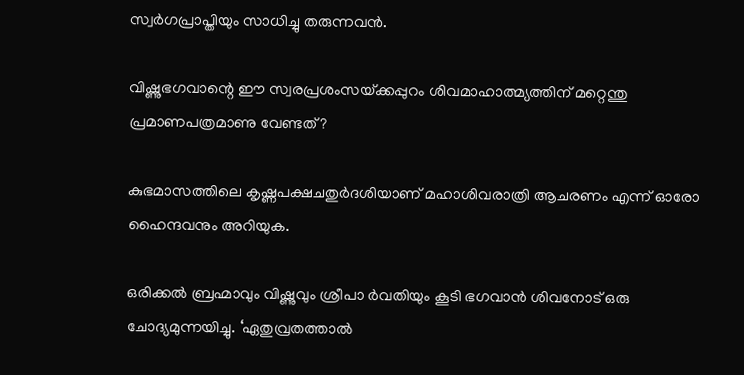സ്വര്‍ഗപ്രാപ്തിയും സാധിച്ചു തരുന്നവന്‍.

വിഷ്ണുഭഗവാന്റെ ഈ സ്വരപ്രശംസയ്‌ക്കപ്പുറം ശിവമാഹാത്മ്യത്തിന് മറ്റെന്തു പ്രമാണപത്രമാണു വേണ്ടത്?

കുഭമാസത്തിലെ കൃഷ്ണപക്ഷചതുര്‍ദശിയാണ് മഹാശിവരാത്രി ആചരണം എന്ന് ഓരോ ഹൈന്ദവനും അറിയുക.

ഒരിക്കല്‍ ബ്രഹ്മാവും വിഷ്ണുവും ശ്രീപാ ര്‍വതിയും കൂടി ഭഗവാന്‍ ശിവനോട് ഒരു ചോദ്യമുന്നയിച്ചു. ‘ഏതുവ്രതത്താല്‍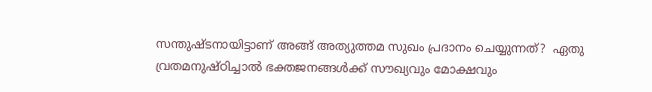സന്തുഷ്ടനായിട്ടാണ് അങ്ങ് അത്യുത്തമ സുഖം പ്രദാനം ചെയ്യുന്നത്?  ഏതു വ്രതമനുഷ്ഠിച്ചാല്‍ ഭക്തജനങ്ങള്‍ക്ക് സൗഖ്യവും മോക്ഷവും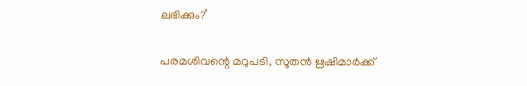ലഭിക്കും?’

പരമശിവന്റെ മറുപടി, സൂതന്‍ ഋഷിമാര്‍ക്ക്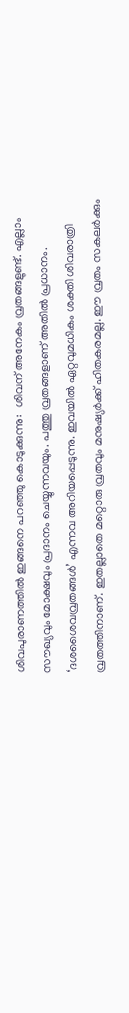ശിവപുരാണത്തില്‍ ഇങ്ങനെ പറഞ്ഞു കൊടുക്കുന്നു:  ശിവന് അനേകം വ്രതങ്ങളുണ്ട്. എല്ലാം സൗഖ്യവും മോക്ഷവും പ്രദാനം ചെയ്യുന്നവയും. പത്തു വ്രതങ്ങളാണ് അതില്‍ പ്രധാനം. ‘ദശശൈവവ്രതങ്ങള്‍’ എന്നവ അറിയപ്പെടുന്നു. ഇവയില്‍ ഏറ്റവുമധികം ശക്തി ശിവരാത്രി വ്രതത്തിനാണ്. ഇതല്ലാതെ മറ്റൊരു വ്രതവും മനുഷ്യര്‍ക്ക് ഹിതകരമല്ല. ഈ വ്രതം സകലര്‍ക്കും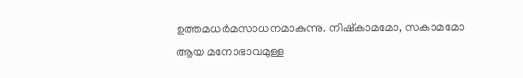ഉത്തമധര്‍മസാധനമാകുന്നു. നിഷ്‌കാമമോ, സകാമമോ ആയ മനോഭാവമുള്ള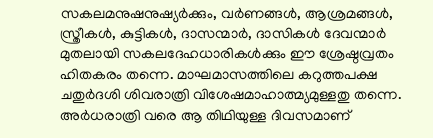സകലമനുഷനുഷ്യര്‍ക്കും, വര്‍ണങ്ങള്‍, ആശ്രമങ്ങള്‍, സ്ത്രീകള്‍, കുട്ടികള്‍, ദാസന്മാര്‍, ദാസികള്‍ ദേവന്മാര്‍ മുതലായി സകലദേഹധാരികള്‍ക്കും ഈ ശ്രേഷ്ഠവ്രതം ഹിതകരം തന്നെ. മാഘമാസത്തിലെ കറുത്തപക്ഷ ചതുര്‍ദശി ശിവരാത്രി വിശേഷമാഹാത്മ്യമുള്ളതു തന്നെ. അര്‍ധരാത്രി വരെ ആ തിഥിയുള്ള ദിവസമാണ്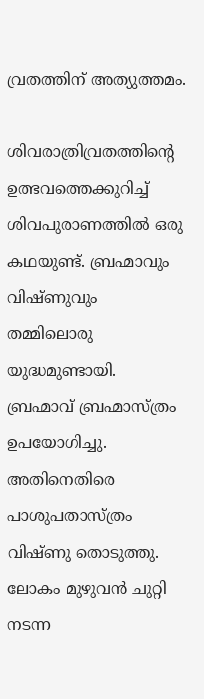വ്രതത്തിന് അത്യുത്തമം.

ശിവരാത്രിവ്രതത്തിന്റെ ഉത്ഭവത്തെക്കുറിച്ച് ശിവപുരാണത്തില്‍ ഒരു കഥയുണ്ട്. ബ്രഹ്മാവും വിഷ്ണുവും തമ്മിലൊരു യുദ്ധമുണ്ടായി. ബ്രഹ്മാവ് ബ്രഹ്മാസ്ത്രം ഉപയോഗിച്ചു. അതിനെതിരെ പാശുപതാസ്ത്രം വിഷ്ണു തൊടുത്തു. ലോകം മുഴുവന്‍ ചുറ്റി നടന്ന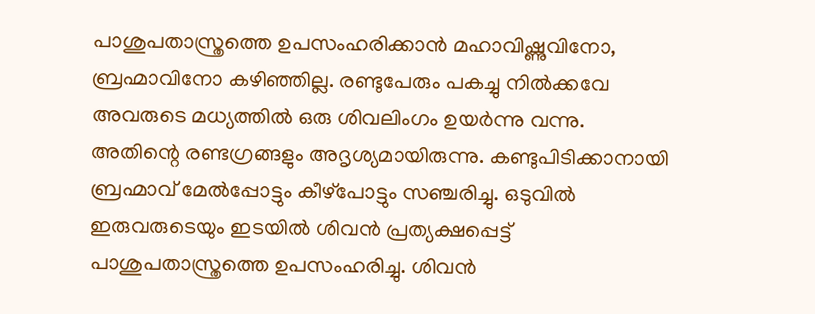പാശുപതാസ്ത്രത്തെ ഉപസംഹരിക്കാന്‍ മഹാവിഷ്ണുവിനോ, ബ്രഹ്മാവിനോ കഴിഞ്ഞില്ല. രണ്ടുപേരും പകച്ചു നില്‍ക്കവേ അവരുടെ മധ്യത്തില്‍ ഒരു ശിവലിംഗം ഉയര്‍ന്നു വന്നു. അതിന്റെ രണ്ടഗ്രങ്ങളും അദൃശ്യമായിരുന്നു. കണ്ടുപിടിക്കാനായി ബ്രഹ്മാവ് മേല്‍പ്പോട്ടും കീഴ്‌പോട്ടും സഞ്ചരിച്ചു. ഒടുവില്‍ ഇരുവരുടെയും ഇടയില്‍ ശിവന്‍ പ്രത്യക്ഷപ്പെട്ട് പാശുപതാസ്ത്രത്തെ ഉപസംഹരിച്ചു. ശിവന്‍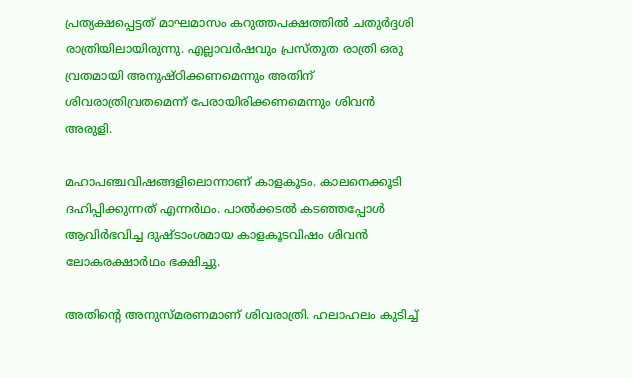പ്രത്യക്ഷപ്പെട്ടത് മാഘമാസം കറുത്തപക്ഷത്തില്‍ ചതുര്‍ദ്ദശി രാത്രിയിലായിരുന്നു. എല്ലാവര്‍ഷവും പ്രസ്തുത രാത്രി ഒരു വ്രതമായി അനുഷ്ഠിക്കണമെന്നും അതിന് ശിവരാത്രിവ്രതമെന്ന് പേരായിരിക്കണമെന്നും ശിവന്‍ അരുളി.

മഹാപഞ്ചവിഷങ്ങളിലൊന്നാണ് കാളകൂടം. കാലനെക്കൂടി ദഹിപ്പിക്കുന്നത് എന്നര്‍ഥം. പാല്‍ക്കടല്‍ കടഞ്ഞപ്പോള്‍ ആവിര്‍ഭവിച്ച ദുഷ്ടാംശമായ കാളകൂടവിഷം ശിവന്‍ ലോകരക്ഷാര്‍ഥം ഭക്ഷിച്ചു.

അതിന്റെ അനുസ്മരണമാണ് ശിവരാത്രി. ഹലാഹലം കുടിച്ച്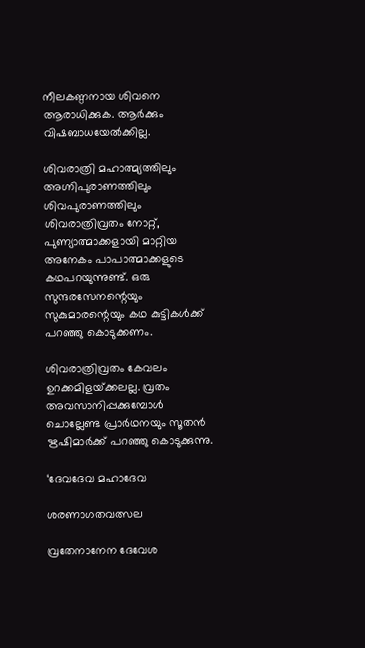നീലകണ്ഠനായ ശിവനെ ആരാധിക്കുക. ആര്‍ക്കും വിഷബാധയേല്‍ക്കില്ല.

ശിവരാത്രി മഹാത്മ്യത്തിലും അഗ്നിപുരാണത്തിലും ശിവപുരാണത്തിലും ശിവരാത്രിവ്രതം നോറ്റ്, പുണ്യാത്മാക്കളായി മാറ്റിയ അനേകം പാപാത്മാക്കളുടെ കഥപറയുന്നുണ്ട്. ഒരു സുന്ദരസേനന്റെയും സുകുമാരന്റെയും കഥ കുട്ടികള്‍ക്ക് പറഞ്ഞു കൊടുക്കണം.

ശിവരാത്രിവ്രതം കേവലം ഉറക്കമിളയ്‌ക്കലല്ല. വ്രതം അവസാനിപ്പക്കുമ്പോള്‍ ചൊല്ലേണ്ട പ്രാര്‍ഥനയും സൂതന്‍ ഋഷിമാര്‍ക്ക് പറഞ്ഞു കൊടുക്കുന്നു.

‘ദേവദേവ മഹാദേവ

ശരണാഗതവത്സല

വ്രതേനാനേന ദേവേശ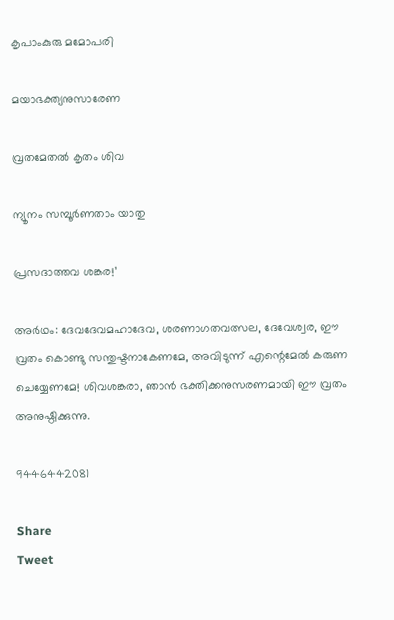കൃപാംകുരു മമോപരി

മയാഭക്ത്യനുസാരേണ

വ്രതമേതല്‍ കൃതം ശിവ

ന്യൂനം സമ്പൂര്‍ണതാം യാതു

പ്രസദാത്തവ ശങ്കര!’

അര്‍ഥം: ദേവദേവമഹാദേവ, ശരണാഗതവത്സല, ദേവേശ്വര, ഈ വ്രതം കൊണ്ടു സന്തുഷ്ടനാകേണമേ, അവിടുന്ന് എന്റെമേല്‍ കരുണ ചെയ്യേണമേ! ശിവശങ്കരാ, ഞാന്‍ ഭക്തിക്കനുസരണമായി ഈ വ്രതം അനുഷ്ഠിക്കുന്നു.

9446442081

Share
Tweet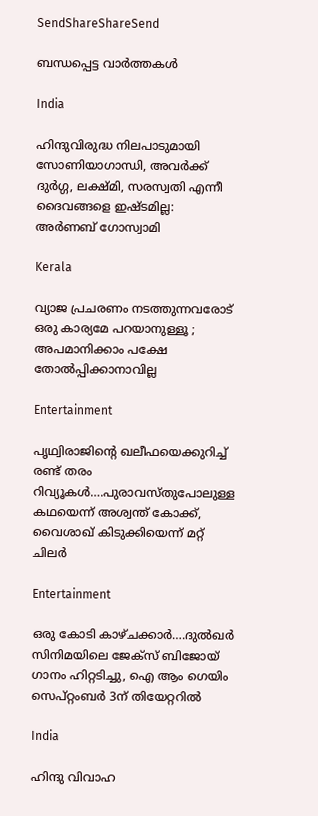SendShareShareSend

ബന്ധപ്പെട്ട വാര്‍ത്തകള്‍

India

ഹിന്ദുവിരുദ്ധ നിലപാടുമായി സോണിയാഗാന്ധി, അവര്‍ക്ക് ദുര്‍ഗ്ഗ, ലക്ഷ്മി, സരസ്വതി എന്നീ ദൈവങ്ങളെ ഇഷ്ടമില്ല: അര്‍ണബ് ഗോസ്വാമി

Kerala

വ്യാജ പ്രചരണം നടത്തുന്നവരോട് ഒരു കാര്യമേ പറയാനുള്ളൂ ; അപമാനിക്കാം പക്ഷേ തോൽപ്പിക്കാനാവില്ല

Entertainment

പൃഥ്വിരാജിന്റെ ഖലീഫയെക്കുറിച്ച് രണ്ട് തരം റിവ്യൂകള്‍….പുരാവസ്തുപോലുള്ള കഥയെന്ന് അശ്വന്ത് കോക്ക്, വൈശാഖ് കിടുക്കിയെന്ന് മറ്റ് ചിലര്‍

Entertainment

ഒരു കോടി കാഴ്ചക്കാര്‍….ദുല്‍ഖര്‍ സിനിമയിലെ ജേക്സ് ബിജോയ് ഗാനം ഹിറ്റടിച്ചു, ഐ ആം ഗെയിം സെപ്റ്റംബര്‍ 3ന് തിയേറ്ററില്‍

India

ഹിന്ദു വിവാഹ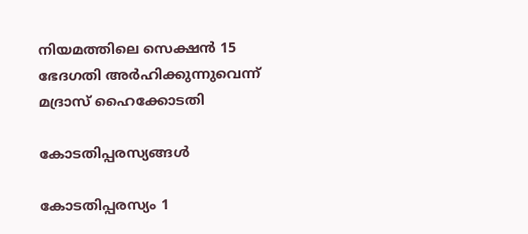നിയമത്തിലെ സെക്ഷന്‍ 15 ഭേദഗതി അര്‍ഹിക്കുന്നുവെന്ന് മദ്രാസ് ഹൈക്കോടതി

കോടതിപ്പരസ്യങ്ങള്‍

കോടതിപ്പരസ്യം 1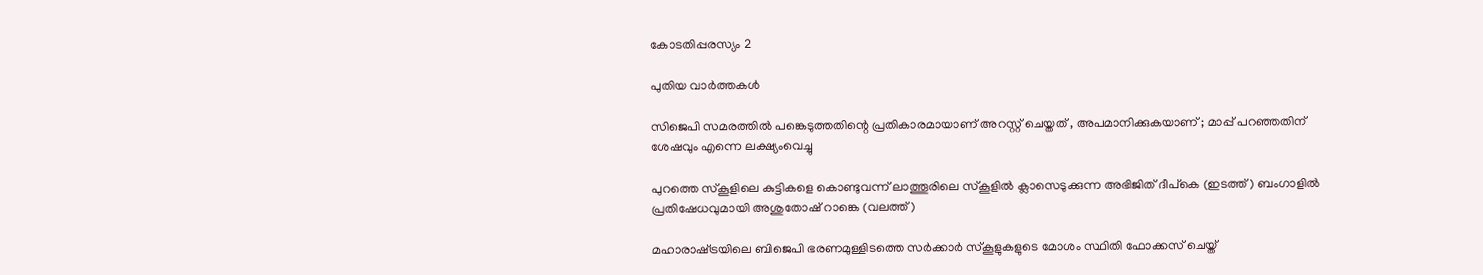കോടതിപ്പരസ്യം 2

പുതിയ വാര്‍ത്തകള്‍

സിജെപി സമരത്തില്‍ പങ്കെടുത്തതിന്റെ പ്രതികാരമായാണ് അറസ്റ്റ് ചെയ്തത് , അപമാനിക്കുകയാണ് ; മാപ്പ് പറഞ്ഞതിന് ശേഷവും എന്നെ ലക്ഷ്യംവെച്ചു

പുറത്തെ സ്കൂളിലെ കുട്ടികളെ കൊണ്ടുവന്ന് ലാത്തൂരിലെ സ്കൂളില്‍ ക്ലാസെടുക്കുന്ന അഭിജിത് ദീപ്കെ (ഇടത്ത്) ബംഗാളില്‍ പ്രതിഷേധവുമായി അശുതോഷ് റാങ്കെ (വലത്ത്)

മഹാരാഷ്‌ട്രയിലെ ബിജെപി ഭരണമുള്ളിടത്തെ സര്‍ക്കാര്‍ സ്കൂളുകളുടെ മോശം സ്ഥിതി ഫോക്കസ് ചെയ്ത്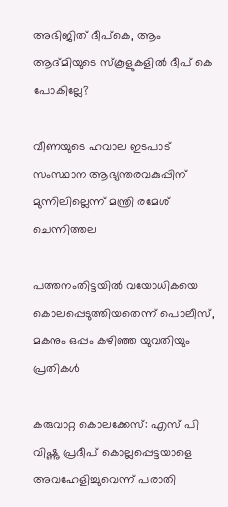അഭിജിത് ദീപ്കെ, ആം ആദ്മിയുടെ സ്കൂളുകളില്‍ ദീപ് കെ പോകില്ലേ?

വീണയുടെ ഹവാല ഇടപാട് സംസ്ഥാന ആഭ്യന്തരവകുപ്പിന് മുന്നിലില്ലെന്ന് മന്ത്രി രമേശ് ചെന്നിത്തല

പത്തനംതിട്ടയില്‍ വയോധികയെ കൊലപ്പെടുത്തിയതെന്ന് പൊലീസ്, മകനും ഒപ്പം കഴിഞ്ഞ യുവതിയും പ്രതികള്‍

കരുവാറ്റ കൊലക്കേസ്: എസ് പി വിഷ്ണു പ്രദീപ് കൊല്ലപ്പെട്ടയാളെ അവഹേളിച്ചുവെന്ന് പരാതി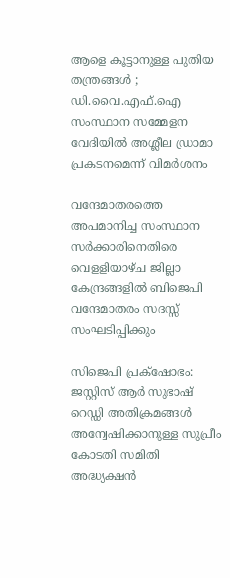ആളെ കൂട്ടാനുള്ള പുതിയ തന്ത്രങ്ങൾ ; ഡി.വൈ.എഫ്.ഐ സംസ്ഥാന സമ്മേളന വേദിയിൽ അശ്ലീല ഡ്രാമാ പ്രകടനമെന്ന് വിമർശനം

വന്ദേമാതരത്തെ അപമാനിച്ച സംസ്ഥാന സര്‍ക്കാരിനെതിരെ വെളളിയാഴ്ച ജില്ലാ കേന്ദ്രങ്ങളില്‍ ബിജെപി വന്ദേമാതരം സദസ്സ് സംഘടിപ്പിക്കും

സിജെപി പ്രക്‌ഷോഭം: ജസ്റ്റിസ് ആര്‍ സുഭാഷ് റെഡ്ഡി അതിക്രമങ്ങള്‍ അന്വേഷിക്കാനുള്ള സുപ്രീം കോടതി സമിതി അദ്ധ്യക്ഷന്‍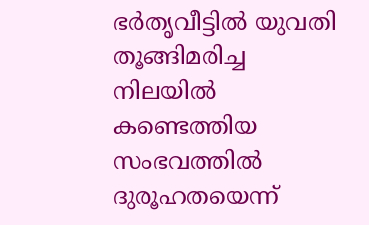ഭര്‍തൃവീട്ടില്‍ യുവതി തൂങ്ങിമരിച്ച നിലയില്‍ കണ്ടെത്തിയ സംഭവത്തില്‍ ദുരൂഹതയെന്ന്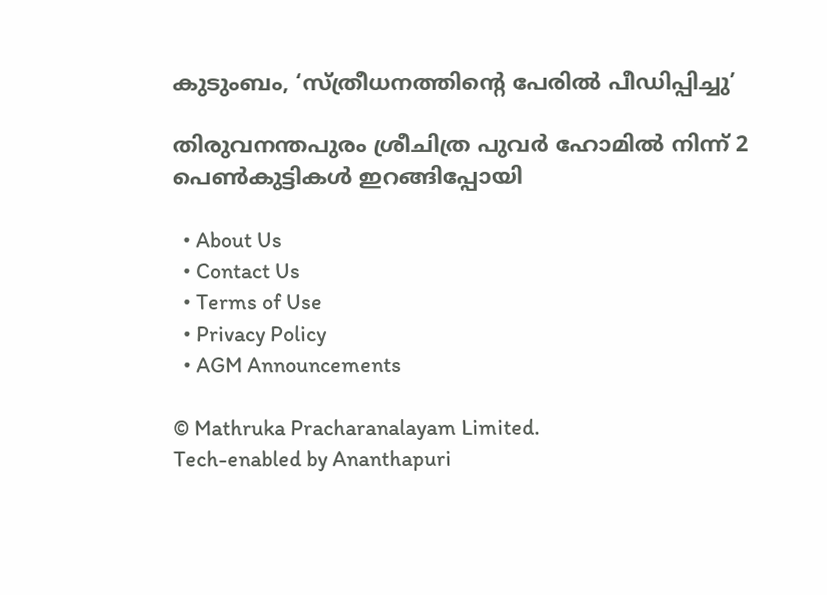കുടുംബം, ‘സ്ത്രീധനത്തിന്റെ പേരില്‍ പീഡിപ്പിച്ചു’

തിരുവനന്തപുരം ശ്രീചിത്ര പുവര്‍ ഹോമില്‍ നിന്ന് 2 പെണ്‍കുട്ടികള്‍ ഇറങ്ങിപ്പോയി

  • About Us
  • Contact Us
  • Terms of Use
  • Privacy Policy
  • AGM Announcements

© Mathruka Pracharanalayam Limited.
Tech-enabled by Ananthapuri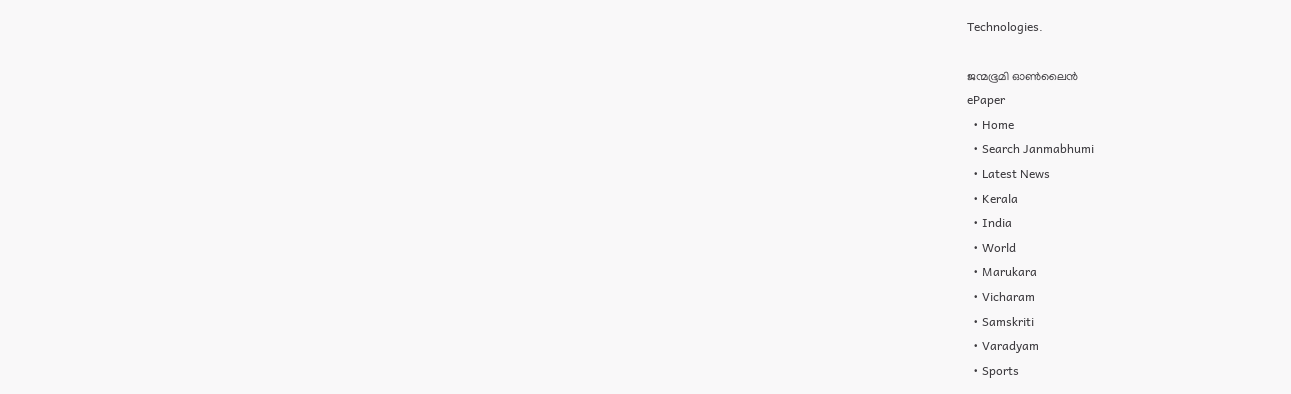Technologies.

ജന്മഭൂമി ഓണ്‍ലൈന്‍
ePaper
  • Home
  • Search Janmabhumi
  • Latest News
  • Kerala
  • India
  • World
  • Marukara
  • Vicharam
  • Samskriti
  • Varadyam
  • Sports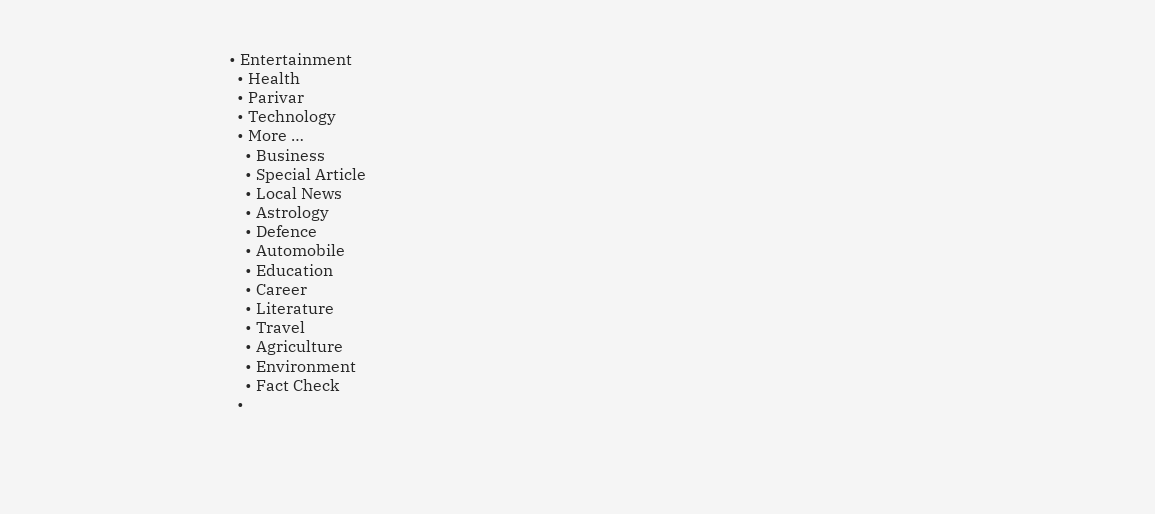• Entertainment
  • Health
  • Parivar
  • Technology
  • More …
    • Business
    • Special Article
    • Local News
    • Astrology
    • Defence
    • Automobile
    • Education
    • Career
    • Literature
    • Travel
    • Agriculture
    • Environment
    • Fact Check
  •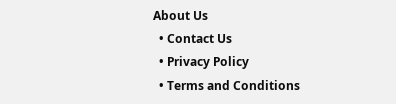About Us
  • Contact Us
  • Privacy Policy
  • Terms and Conditions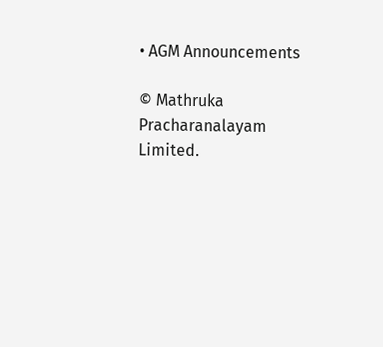• AGM Announcements

© Mathruka Pracharanalayam Limited.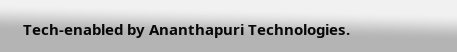Tech-enabled by Ananthapuri Technologies.